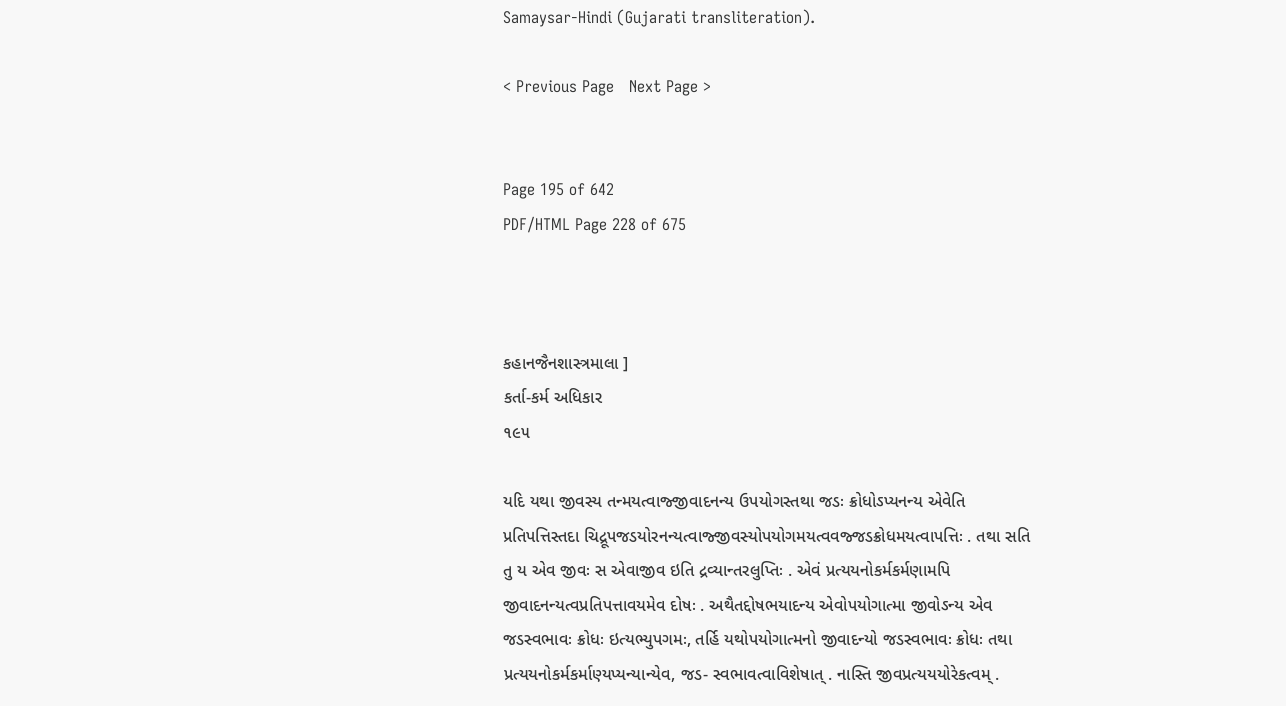Samaysar-Hindi (Gujarati transliteration).

< Previous Page   Next Page >


Page 195 of 642
PDF/HTML Page 228 of 675



કહાનજૈનશાસ્ત્રમાલા ]
કર્તા-કર્મ અધિકાર
૧૯૫

યદિ યથા જીવસ્ય તન્મયત્વાજ્જીવાદનન્ય ઉપયોગસ્તથા જડઃ ક્રોધોઽપ્યનન્ય એવેતિ પ્રતિપત્તિસ્તદા ચિદ્રૂપજડયોરનન્યત્વાજ્જીવસ્યોપયોગમયત્વવજ્જડક્રોધમયત્વાપત્તિઃ . તથા સતિ તુ ય એવ જીવઃ સ એવાજીવ ઇતિ દ્રવ્યાન્તરલુપ્તિઃ . એવં પ્રત્યયનોકર્મકર્મણામપિ જીવાદનન્યત્વપ્રતિપત્તાવયમેવ દોષઃ . અથૈતદ્દોષભયાદન્ય એવોપયોગાત્મા જીવોઽન્ય એવ જડસ્વભાવઃ ક્રોધઃ ઇત્યભ્યુપગમઃ, તર્હિ યથોપયોગાત્મનો જીવાદન્યો જડસ્વભાવઃ ક્રોધઃ તથા પ્રત્યયનોકર્મકર્માણ્યપ્યન્યાન્યેવ, જડ- સ્વભાવત્વાવિશેષાત્ . નાસ્તિ જીવપ્રત્યયયોરેકત્વમ્ .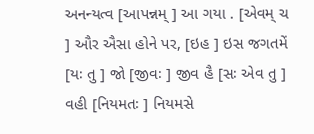અનન્યત્વ [આપન્નમ્ ] આ ગયા . [એવમ્ ચ ] ઔર ઐસા હોને પર, [ઇહ ] ઇસ જગતમેં [યઃ તુ ] જો [જીવઃ ] જીવ હૈ [સઃ એવ તુ ] વહી [નિયમતઃ ] નિયમસે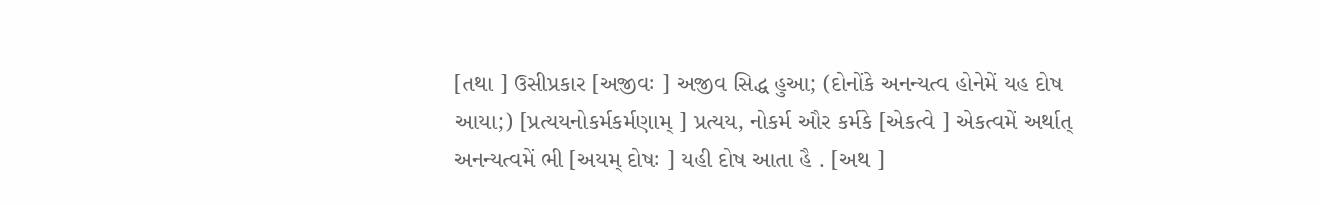[તથા ] ઉસીપ્રકાર [અજીવઃ ] અજીવ સિદ્ધ હુઆ; (દોનોંકે અનન્યત્વ હોનેમેં યહ દોષ આયા;) [પ્રત્યયનોકર્મકર્મણામ્ ] પ્રત્યય, નોકર્મ ઔર કર્મકે [એકત્વે ] એકત્વમેં અર્થાત્ અનન્યત્વમેં ભી [અયમ્ દોષઃ ] યહી દોષ આતા હૈ . [અથ ]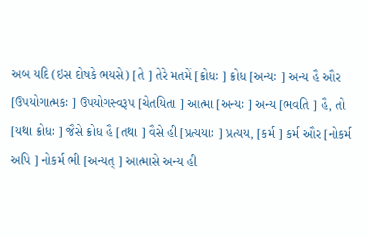અબ યદિ (ઇસ દોષકે ભયસે) [તે ] તેરે મતમેં [ક્રોધઃ ] ક્રોધ [અન્યઃ ] અન્ય હૈ ઔર [ઉપયોગાત્મકઃ ] ઉપયોગસ્વરૂપ [ચેતયિતા ] આત્મા [અન્યઃ ] અન્ય [ભવતિ ] હૈ, તો [યથા ક્રોધઃ ] જૈસે ક્રોધ હૈ [તથા ] વૈસે હી [પ્રત્યયાઃ ] પ્રત્યય, [કર્મ ] કર્મ ઔર [નોકર્મ અપિ ] નોકર્મ ભી [અન્યત્ ] આત્માસે અન્ય હી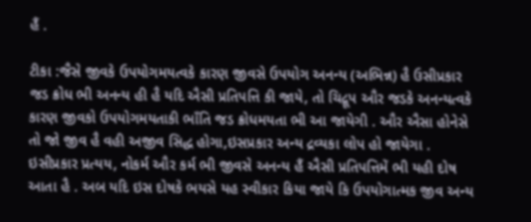હૈં .

ટીકા :જૈસે જીવકે ઉપયોગમયત્વકે કારણ જીવસે ઉપયોગ અનન્ય (અભિન્ન) હૈ ઉસીપ્રકાર જડ ક્રોધ ભી અનન્ય હી હૈ યદિ ઐસી પ્રતિપત્તિ કી જાયે, તો ચિદ્રૂપ ઔર જડકે અનન્યત્વકે કારણ જીવકો ઉપયોગમયતાકી ભાઁતિ જડ ક્રોધમયતા ભી આ જાયેગી . ઔર ઐસા હોનેસે તો જો જીવ હૈ વહી અજીવ સિદ્ધ હોગા,ઇસપ્રકાર અન્ય દ્રવ્યકા લોપ હો જાયેગા . ઇસીપ્રકાર પ્રત્યય, નોકર્મ ઔર કર્મ ભી જીવસે અનન્ય હૈં ઐસી પ્રતિપત્તિમેં ભી યહી દોષ આતા હૈ . અબ યદિ ઇસ દોષકે ભયસે યહ સ્વીકાર કિયા જાયે કિ ઉપયોગાત્મક જીવ અન્ય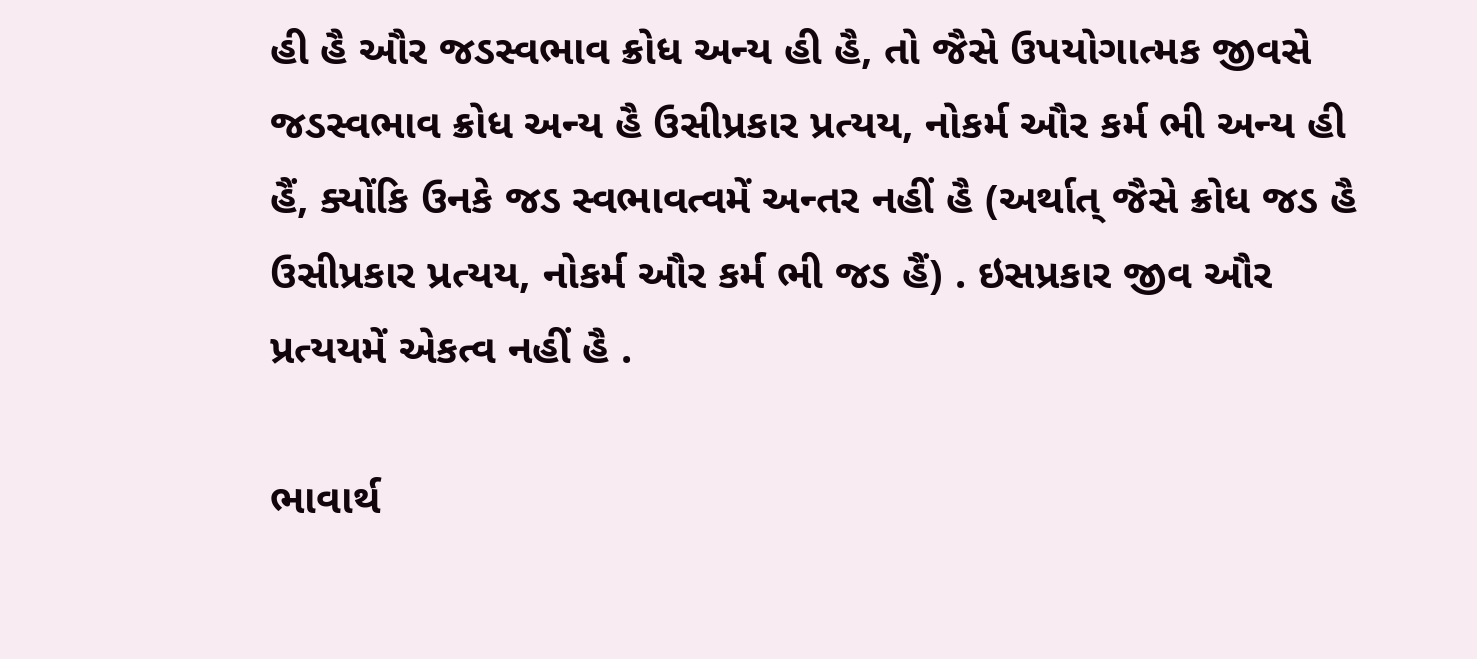હી હૈ ઔર જડસ્વભાવ ક્રોધ અન્ય હી હૈ, તો જૈસે ઉપયોગાત્મક જીવસે જડસ્વભાવ ક્રોધ અન્ય હૈ ઉસીપ્રકાર પ્રત્યય, નોકર્મ ઔર કર્મ ભી અન્ય હી હૈં, ક્યોંકિ ઉનકે જડ સ્વભાવત્વમેં અન્તર નહીં હૈ (અર્થાત્ જૈસે ક્રોધ જડ હૈ ઉસીપ્રકાર પ્રત્યય, નોકર્મ ઔર કર્મ ભી જડ હૈં) . ઇસપ્રકાર જીવ ઔર પ્રત્યયમેં એકત્વ નહીં હૈ .

ભાવાર્થ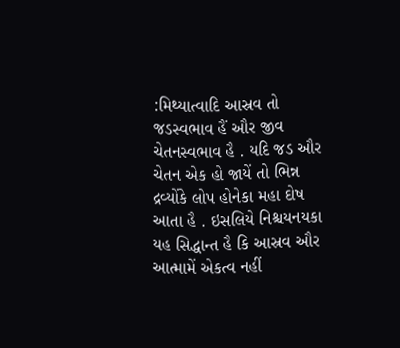:મિથ્યાત્વાદિ આસ્રવ તો જડસ્વભાવ હૈં ઔર જીવ ચેતનસ્વભાવ હૈ . યદિ જડ ઔર ચેતન એક હો જાયેં તો ભિન્ન દ્રવ્યોંકે લોપ હોનેકા મહા દોષ આતા હૈ . ઇસલિયે નિશ્ચયનયકા યહ સિદ્ધાન્ત હૈ કિ આસ્રવ ઔર આત્મામેં એકત્વ નહીં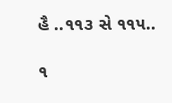હૈ ..૧૧૩ સે ૧૧૫..

૧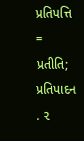પ્રતિપત્તિ = પ્રતીતિ; પ્રતિપાદન . ૨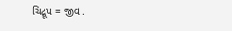ચિદ્રૂપ = જીવ .